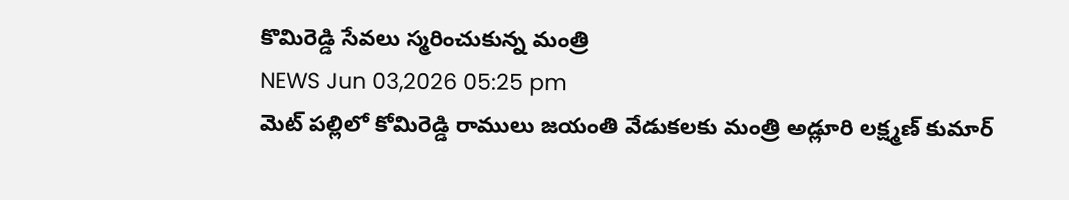కొమిరెడ్డి సేవలు స్మరించుకున్న మంత్రి
NEWS Jun 03,2026 05:25 pm
మెట్ పల్లిలో కోమిరెడ్డి రాములు జయంతి వేడుకలకు మంత్రి అడ్లూరి లక్ష్మణ్ కుమార్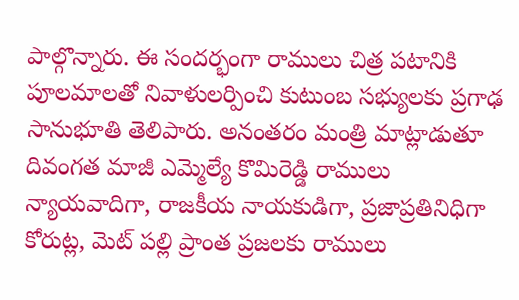పాల్గొన్నారు. ఈ సందర్భంగా రాములు చిత్ర పటానికి పూలమాలతో నివాళులర్పించి కుటుంబ సభ్యులకు ప్రగాఢ సానుభూతి తెలిపారు. అనంతరం మంత్రి మాట్లాడుతూ దివంగత మాజీ ఎమ్మెల్యే కొమిరెడ్డి రాములు న్యాయవాదిగా, రాజకీయ నాయకుడిగా, ప్రజాప్రతినిధిగా కోరుట్ల, మెట్ పల్లి ప్రాంత ప్రజలకు రాములు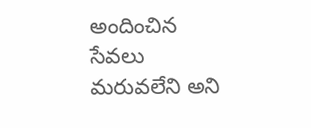అందించిన సేవలు మరువలేని అని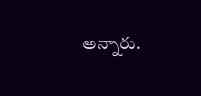అన్నారు.